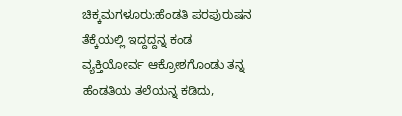ಚಿಕ್ಕಮಗಳೂರು:ಹೆಂಡತಿ ಪರಪುರುಷನ ತೆಕ್ಕೆಯಲ್ಲಿ ಇದ್ದದ್ದನ್ನ ಕಂಡ ವ್ಯಕ್ತಿಯೋರ್ವ ಆಕ್ರೋಶಗೊಂಡು ತನ್ನ ಹೆಂಡತಿಯ ತಲೆಯನ್ನ ಕಡಿದು,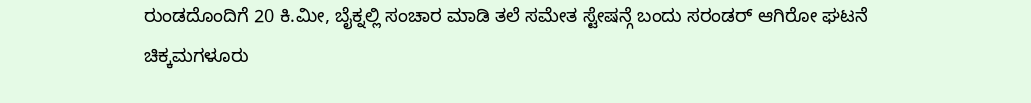ರುಂಡದೊಂದಿಗೆ 20 ಕಿ.ಮೀ, ಬೈಕ್ನಲ್ಲಿ ಸಂಚಾರ ಮಾಡಿ ತಲೆ ಸಮೇತ ಸ್ಟೇಷನ್ಗೆ ಬಂದು ಸರಂಡರ್ ಆಗಿರೋ ಘಟನೆ ಚಿಕ್ಕಮಗಳೂರು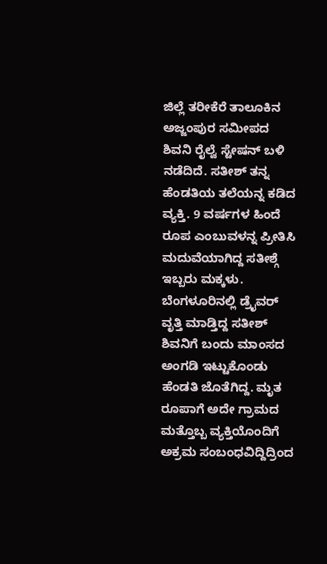ಜಿಲ್ಲೆ ತರೀಕೆರೆ ತಾಲೂಕಿನ ಅಜ್ಜಂಪುರ ಸಮೀಪದ ಶಿವನಿ ರೈಲ್ವೆ ಸ್ಟೇಷನ್ ಬಳಿ ನಡೆದಿದೆ. ಸತೀಶ್ ತನ್ನ ಹೆಂಡತಿಯ ತಲೆಯನ್ನ ಕಡಿದ ವ್ಯಕ್ತಿ. 9 ವರ್ಷಗಳ ಹಿಂದೆ ರೂಪ ಎಂಬುವಳನ್ನ ಪ್ರೀತಿಸಿ ಮದುವೆಯಾಗಿದ್ದ ಸತೀಶ್ಗೆ ಇಬ್ಬರು ಮಕ್ಕಳು. ಬೆಂಗಳೂರಿನಲ್ಲಿ ಡ್ರೈವರ್ ವೃತ್ತಿ ಮಾಡ್ತಿದ್ದ ಸತೀಶ್ ಶಿವನಿಗೆ ಬಂದು ಮಾಂಸದ ಅಂಗಡಿ ಇಟ್ಟುಕೊಂಡು ಹೆಂಡತಿ ಜೊತೆಗಿದ್ದ. ಮೃತ ರೂಪಾಗೆ ಅದೇ ಗ್ರಾಮದ ಮತ್ತೊಬ್ಬ ವ್ಯಕ್ತಿಯೊಂದಿಗೆ ಅಕ್ರಮ ಸಂಬಂಧವಿದ್ದಿದ್ರಿಂದ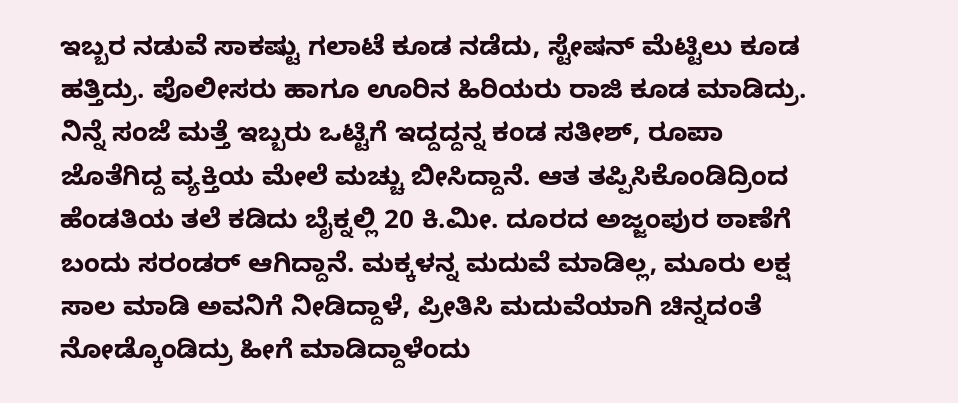ಇಬ್ಬರ ನಡುವೆ ಸಾಕಷ್ಟು ಗಲಾಟೆ ಕೂಡ ನಡೆದು, ಸ್ಟೇಷನ್ ಮೆಟ್ಟಿಲು ಕೂಡ ಹತ್ತಿದ್ರು. ಪೊಲೀಸರು ಹಾಗೂ ಊರಿನ ಹಿರಿಯರು ರಾಜಿ ಕೂಡ ಮಾಡಿದ್ರು. ನಿನ್ನೆ ಸಂಜೆ ಮತ್ತೆ ಇಬ್ಬರು ಒಟ್ಟಿಗೆ ಇದ್ದದ್ದನ್ನ ಕಂಡ ಸತೀಶ್, ರೂಪಾ ಜೊತೆಗಿದ್ದ ವ್ಯಕ್ತಿಯ ಮೇಲೆ ಮಚ್ಚು ಬೀಸಿದ್ದಾನೆ. ಆತ ತಪ್ಪಿಸಿಕೊಂಡಿದ್ರಿಂದ ಹೆಂಡತಿಯ ತಲೆ ಕಡಿದು ಬೈಕ್ನಲ್ಲಿ 20 ಕಿ.ಮೀ. ದೂರದ ಅಜ್ಜಂಪುರ ಠಾಣೆಗೆ ಬಂದು ಸರಂಡರ್ ಆಗಿದ್ದಾನೆ. ಮಕ್ಕಳನ್ನ ಮದುವೆ ಮಾಡಿಲ್ಲ, ಮೂರು ಲಕ್ಷ ಸಾಲ ಮಾಡಿ ಅವನಿಗೆ ನೀಡಿದ್ದಾಳೆ, ಪ್ರೀತಿಸಿ ಮದುವೆಯಾಗಿ ಚಿನ್ನದಂತೆ ನೋಡ್ಕೊಂಡಿದ್ರು ಹೀಗೆ ಮಾಡಿದ್ದಾಳೆಂದು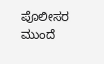ಪೊಲೀಸರ ಮುಂದೆ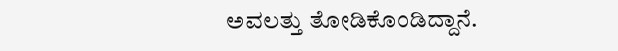ಅವಲತ್ತು ತೋಡಿಕೊಂಡಿದ್ದಾನೆ.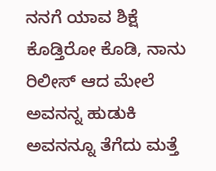ನನಗೆ ಯಾವ ಶಿಕ್ಷೆ ಕೊಡ್ತಿರೋ ಕೊಡಿ, ನಾನು ರಿಲೀಸ್ ಆದ ಮೇಲೆ ಅವನನ್ನ ಹುಡುಕಿ ಅವನನ್ನೂ ತೆಗೆದು ಮತ್ತೆ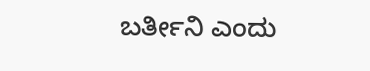ಬರ್ತೀನಿ ಎಂದು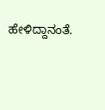ಹೇಳಿದ್ದಾನಂತೆ.